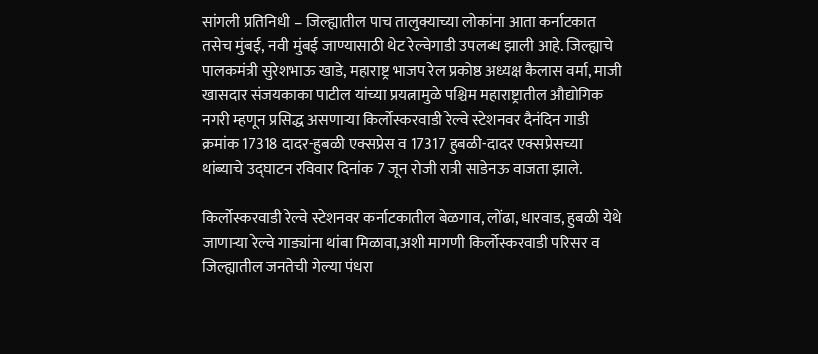सांगली प्रतिनिधी – जिल्ह्यातील पाच तालुक्याच्या लोकांना आता कर्नाटकात तसेच मुंबई, नवी मुंबई जाण्यासाठी थेट रेल्वेगाडी उपलब्ध झाली आहे. जिल्ह्याचे पालकमंत्री सुरेशभाऊ खाडे, महाराष्ट्र भाजप रेल प्रकोष्ठ अध्यक्ष कैलास वर्मा, माजी खासदार संजयकाका पाटील यांच्या प्रयत्नामुळे पश्चिम महाराष्ट्रातील औद्योगिक नगरी म्हणून प्रसिद्ध असणाऱ्या किर्लोस्करवाडी रेल्वे स्टेशनवर दैनंदिन गाडी क्रमांक 17318 दादर-हुबळी एक्सप्रेस व 17317 हुबळी-दादर एक्सप्रेसच्या थांब्याचे उद्घाटन रविवार दिनांक 7 जून रोजी रात्री साडेनऊ वाजता झाले.

किर्लोस्करवाडी रेल्वे स्टेशनवर कर्नाटकातील बेळगाव, लोंढा, धारवाड, हुबळी येथे जाणाऱ्या रेल्वे गाड्यांना थांबा मिळावा,अशी मागणी किर्लोस्करवाडी परिसर व जिल्ह्यातील जनतेची गेल्या पंधरा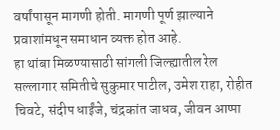वर्षांपासून मागणी होती. मागणी पूर्ण झाल्याने प्रवाशांमधून समाधान व्यक्त होत आहे.
हा थांबा मिळण्यासाठी सांगली जिल्ह्यातील रेल सल्लागार समितीचे सुकुमार पाटील, उमेश राहा, रोहीत चिवटे, संदीप धाईंजे, चंद्रकांत जाधव, जीवन आप्पा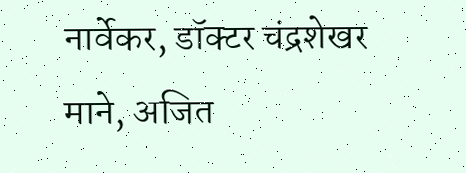नार्वेकर, डॉक्टर चंद्रशेखर माने, अजित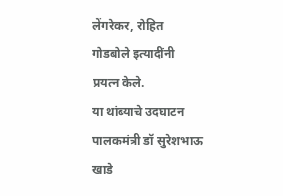लेंगरेकर, रोहित गोडबोले इत्यादींनी प्रयत्न केले.
या थांब्याचे उदघाटन पालकमंत्री डॉ सुरेशभाऊ खाडे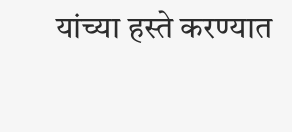यांच्या हस्ते करण्यात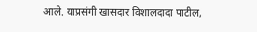आले. याप्रसंगी खासदार विशालदादा पाटील,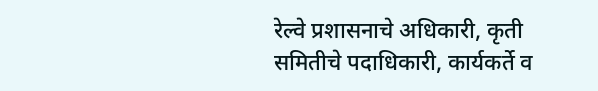रेल्वे प्रशासनाचे अधिकारी, कृती समितीचे पदाधिकारी, कार्यकर्ते व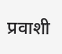प्रवाशी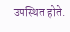उपस्थित होते.